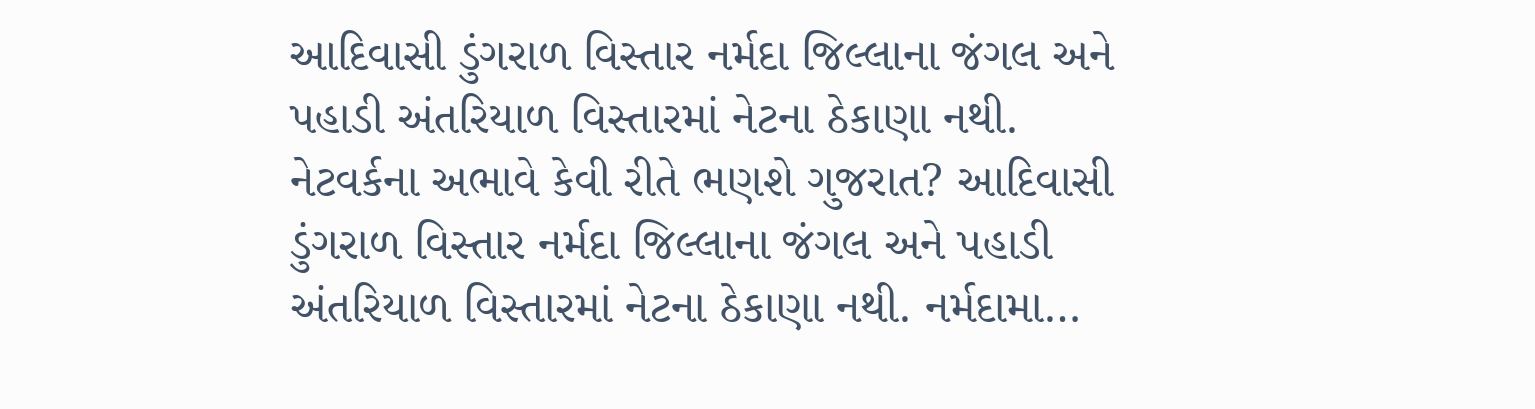આદિવાસી ડુંગરાળ વિસ્તાર નર્મદા જિલ્લાના જંગલ અને પહાડી અંતરિયાળ વિસ્તારમાં નેટના ઠેકાણા નથી.
નેટવર્કના અભાવે કેવી રીતે ભણશે ગુજરાત? આદિવાસી ડુંગરાળ વિસ્તાર નર્મદા જિલ્લાના જંગલ અને પહાડી અંતરિયાળ વિસ્તારમાં નેટના ઠેકાણા નથી. નર્મદામા…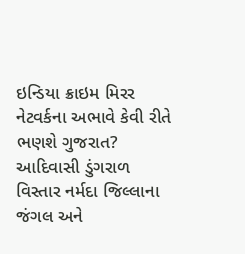ઇન્ડિયા ક્રાઇમ મિરર
નેટવર્કના અભાવે કેવી રીતે ભણશે ગુજરાત? આદિવાસી ડુંગરાળ વિસ્તાર નર્મદા જિલ્લાના જંગલ અને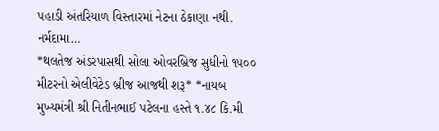પહાડી અંતરિયાળ વિસ્તારમાં નેટના ઠેકાણા નથી. નર્મદામા…
*થલતેજ અંડરપાસથી સોલા ઓવરબ્રિજ સુધીનો ૧૫૦૦ મીટરનો એલીવેટેડ બ્રીજ આજથી શરૂ* *નાયબ મુખ્યમંત્રી શ્રી નિતીનભાઈ પટેલના હસ્તે ૧.૪૮ કિ.મી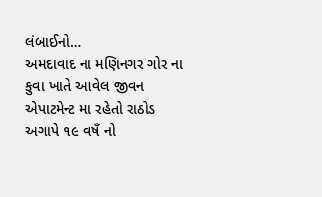લંબાઈનો…
અમદાવાદ ના મણિનગર ગોર ના કુવા ખાતે આવેલ જીવન એપાટમેન્ટ મા રહેતો રાઠોડ અગાપે ૧૯ વષઁ નો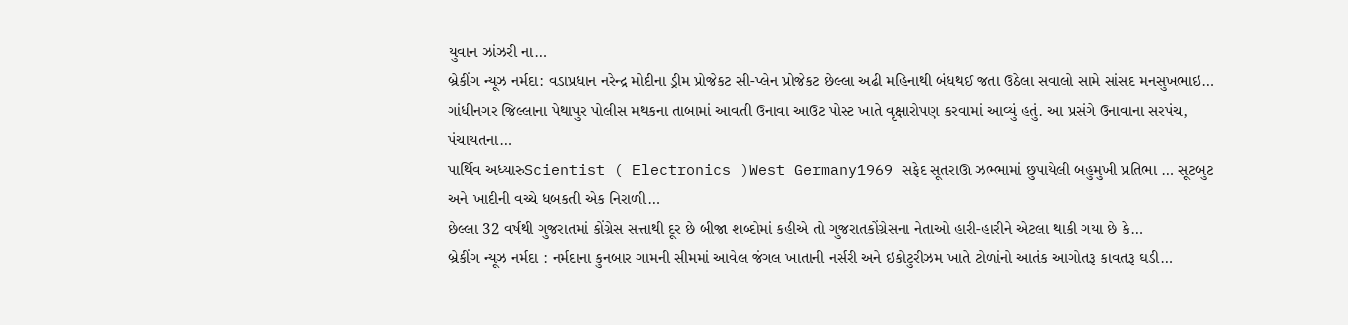યુવાન ઝાંઝરી ના…
બ્રેકીંગ ન્યૂઝ નર્મદા: વડાપ્રધાન નરેન્દ્ર મોદીના ડ્રીમ પ્રોજેકટ સી-પ્લેન પ્રોજેકટ છેલ્લા અઢી મહિનાથી બંધથઈ જતા ઉઠેલા સવાલો સામે સાંસદ મનસુખભાઇ…
ગાંધીનગર જિલ્લાના પેથાપુર પોલીસ મથકના તાબામાં આવતી ઉનાવા આઉટ પોસ્ટ ખાતે વૃક્ષારોપણ કરવામાં આવ્યું હતું. આ પ્રસંગે ઉનાવાના સરપંચ, પંચાયતના…
પાર્થિવ અધ્યારુScientist ( Electronics )West Germany1969 સફેદ સૂતરાઊ ઝભ્ભામાં છુપાયેલી બહુમુખી પ્રતિભા … સૂટબુટ અને ખાદીની વચ્ચે ધબકતી એક નિરાળી…
છેલ્લા 32 વર્ષથી ગુજરાતમાં કોંગ્રેસ સત્તાથી દૂર છે બીજા શબ્દોમાં કહીએ તો ગુજરાતકોંગ્રેસના નેતાઓ હારી-હારીને એટલા થાકી ગયા છે કે…
બ્રેકીંગ ન્યૂઝ નર્મદા : નર્મદાના કુનબાર ગામની સીમમાં આવેલ જંગલ ખાતાની નર્સરી અને ઇકોટુરીઝમ ખાતે ટોળાંનો આતંક આગોતરૂ કાવતરૂ ઘડી…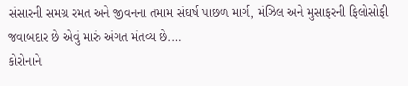સંસારની સમગ્ર રમત અને જીવનના તમામ સંઘર્ષ પાછળ માર્ગ, મંઝિલ અને મુસાફરની ફિલોસોફી જવાબદાર છે એવું મારું અંગત મંતવ્ય છે.…
કોરોનાને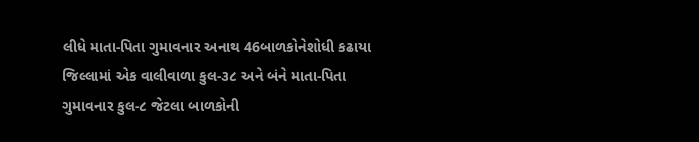લીધે માતા-પિતા ગુમાવનાર અનાથ 46બાળકોનેશોધી કઢાયા જિલ્લામાં એક વાલીવાળા કુલ-૩૮ અને બંને માતા-પિતા ગુમાવનાર કુલ-૮ જેટલા બાળકોની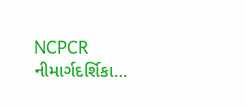NCPCR નીમાર્ગદર્શિકા…